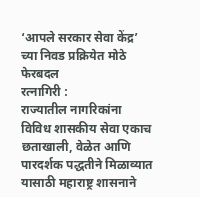‘आपले सरकार सेवा केंद्र’ च्या निवड प्रक्रियेत मोठे फेरबदल
रत्नागिरी :
राज्यातील नागरिकांना विविध शासकीय सेवा एकाच छताखाली, वेळेत आणि पारदर्शक पद्धतीने मिळाव्यात यासाठी महाराष्ट्र शासनाने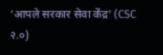‘आपले सरकार सेवा केंद्र’ (CSC २.०)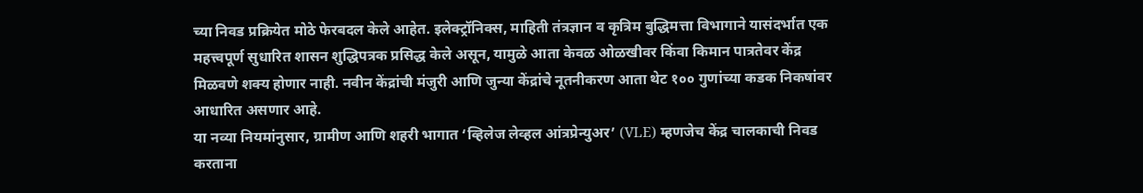च्या निवड प्रक्रियेत मोठे फेरबदल केले आहेत. इलेक्ट्रॉनिक्स, माहिती तंत्रज्ञान व कृत्रिम बुद्धिमत्ता विभागाने यासंदर्भात एक महत्त्वपूर्ण सुधारित शासन शुद्धिपत्रक प्रसिद्ध केले असून, यामुळे आता केवळ ओळखीवर किंवा किमान पात्रतेवर केंद्र मिळवणे शक्य होणार नाही. नवीन केंद्रांची मंजुरी आणि जुन्या केंद्रांचे नूतनीकरण आता थेट १०० गुणांच्या कडक निकषांवर आधारित असणार आहे.
या नव्या नियमांनुसार, ग्रामीण आणि शहरी भागात ‘व्हिलेज लेव्हल आंत्रप्रेन्युअर’ (VLE) म्हणजेच केंद्र चालकाची निवड करताना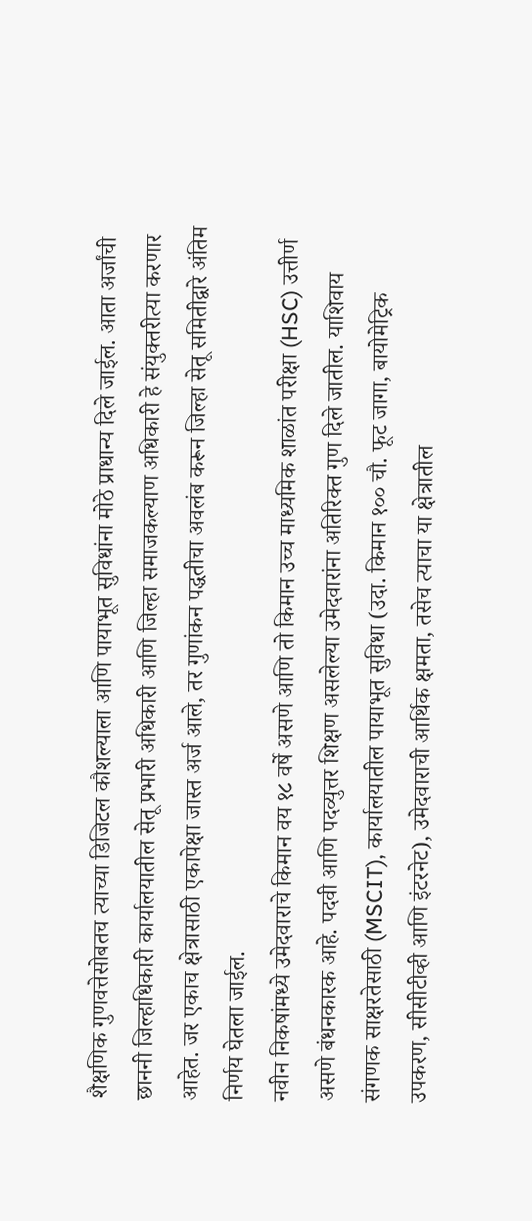शैक्षणिक गुणवत्तेसोबतच त्याच्या डिजिटल कौशल्याला आणि पायाभूत सुविधांना मोठे प्राधान्य दिले जाईल. आता अर्जांची छाननी जिल्हाधिकारी कार्यालयातील सेतू प्रभारी अधिकारी आणि जिल्हा समाजकल्याण अधिकारी हे संयुक्तरीत्या करणार आहेत. जर एकाच क्षेत्रासाठी एकापेक्षा जास्त अर्ज आले, तर गुणांकन पद्धतीचा अवलंब करून जिल्हा सेतू समितीद्वारे अंतिम निर्णय घेतला जाईल.
नवीन निकषांमध्ये उमेदवाराचे किमान वय १८ वर्षे असणे आणि तो किमान उच्च माध्यमिक शाळांत परीक्षा (HSC) उत्तीर्ण असणे बंधनकारक आहे. पदवी आणि पदव्युत्तर शिक्षण असलेल्या उमेदवारांना अतिरिक्त गुण दिले जातील. याशिवाय संगणक साक्षरतेसाठी (MSCIT), कार्यालयातील पायाभूत सुविधा (उदा. किमान १०० चौ. फूट जागा, बायोमेट्रिक उपकरण, सीसीटीव्ही आणि इंटरनेट), उमेदवाराची आर्थिक क्षमता, तसेच त्याचा या क्षेत्रातील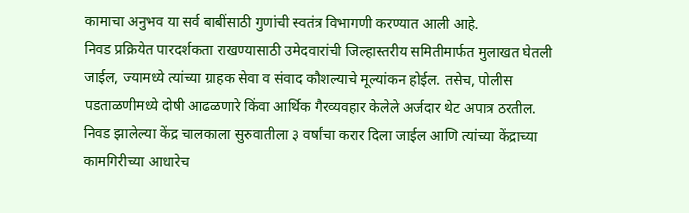कामाचा अनुभव या सर्व बाबींसाठी गुणांची स्वतंत्र विभागणी करण्यात आली आहे.
निवड प्रक्रियेत पारदर्शकता राखण्यासाठी उमेदवारांची जिल्हास्तरीय समितीमार्फत मुलाखत घेतली जाईल, ज्यामध्ये त्यांच्या ग्राहक सेवा व संवाद कौशल्याचे मूल्यांकन होईल. तसेच, पोलीस पडताळणीमध्ये दोषी आढळणारे किंवा आर्थिक गैरव्यवहार केलेले अर्जदार थेट अपात्र ठरतील. निवड झालेल्या केंद्र चालकाला सुरुवातीला ३ वर्षांचा करार दिला जाईल आणि त्यांच्या केंद्राच्या कामगिरीच्या आधारेच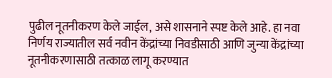पुढील नूतनीकरण केले जाईल, असे शासनाने स्पष्ट केले आहे. हा नवा निर्णय राज्यातील सर्व नवीन केंद्रांच्या निवडीसाठी आणि जुन्या केंद्रांच्या नूतनीकरणासाठी तत्काळ लागू करण्यात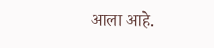आला आहे.